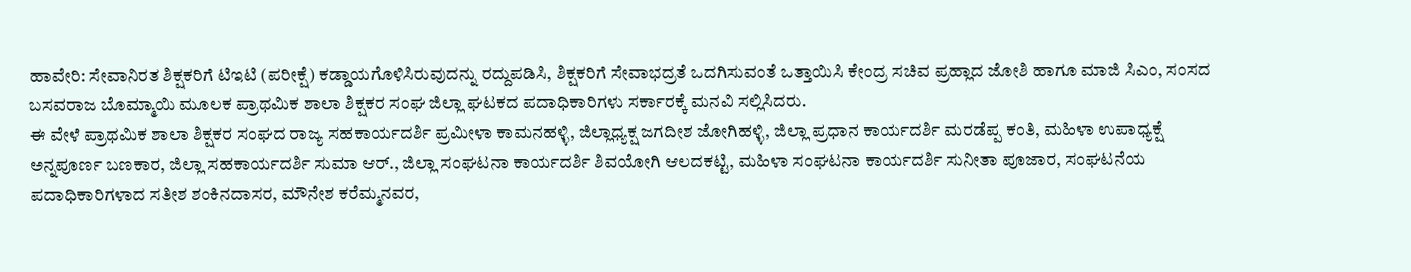ಹಾವೇರಿ: ಸೇವಾನಿರತ ಶಿಕ್ಷಕರಿಗೆ ಟಿಇಟಿ (ಪರೀಕ್ಷೆ) ಕಡ್ಡಾಯಗೊಳಿಸಿರುವುದನ್ನು ರದ್ದುಪಡಿಸಿ, ಶಿಕ್ಷಕರಿಗೆ ಸೇವಾಭದ್ರತೆ ಒದಗಿಸುವಂತೆ ಒತ್ತಾಯಿಸಿ ಕೇಂದ್ರ ಸಚಿವ ಪ್ರಹ್ಲಾದ ಜೋಶಿ ಹಾಗೂ ಮಾಜಿ ಸಿಎಂ, ಸಂಸದ ಬಸವರಾಜ ಬೊಮ್ಮಾಯಿ ಮೂಲಕ ಪ್ರಾಥಮಿಕ ಶಾಲಾ ಶಿಕ್ಷಕರ ಸಂಘ ಜಿಲ್ಲಾ ಘಟಕದ ಪದಾಧಿಕಾರಿಗಳು ಸರ್ಕಾರಕ್ಕೆ ಮನವಿ ಸಲ್ಲಿಸಿದರು.
ಈ ವೇಳೆ ಪ್ರಾಥಮಿಕ ಶಾಲಾ ಶಿಕ್ಷಕರ ಸಂಘದ ರಾಜ್ಯ ಸಹಕಾರ್ಯದರ್ಶಿ ಪ್ರಮೀಳಾ ಕಾಮನಹಳ್ಳಿ, ಜಿಲ್ಲಾಧ್ಯಕ್ಷ ಜಗದೀಶ ಜೋಗಿಹಳ್ಳಿ, ಜಿಲ್ಲಾ ಪ್ರಧಾನ ಕಾರ್ಯದರ್ಶಿ ಮರಡೆಪ್ಪ ಕಂತಿ, ಮಹಿಳಾ ಉಪಾಧ್ಯಕ್ಷೆ ಅನ್ನಪೂರ್ಣ ಬಣಕಾರ, ಜಿಲ್ಲಾ ಸಹಕಾರ್ಯದರ್ಶಿ ಸುಮಾ ಆರ್., ಜಿಲ್ಲಾ ಸಂಘಟನಾ ಕಾರ್ಯದರ್ಶಿ ಶಿವಯೋಗಿ ಆಲದಕಟ್ಟಿ, ಮಹಿಳಾ ಸಂಘಟನಾ ಕಾರ್ಯದರ್ಶಿ ಸುನೀತಾ ಪೂಜಾರ, ಸಂಘಟನೆಯ ಪದಾಧಿಕಾರಿಗಳಾದ ಸತೀಶ ಶಂಕಿನದಾಸರ, ಮೌನೇಶ ಕರೆಮ್ಮನವರ,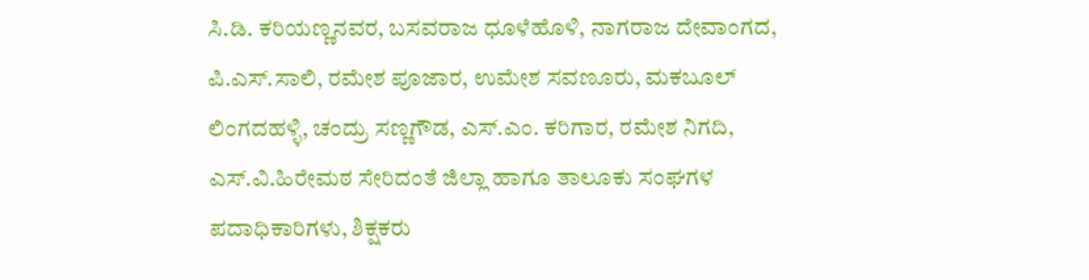ಸಿ.ಡಿ. ಕರಿಯಣ್ಣನವರ, ಬಸವರಾಜ ಧೂಳೆಹೊಳಿ, ನಾಗರಾಜ ದೇವಾಂಗದ, ಪಿ.ಎಸ್.ಸಾಲಿ, ರಮೇಶ ಪೂಜಾರ, ಉಮೇಶ ಸವಣೂರು, ಮಕಬೂಲ್ ಲಿಂಗದಹಳ್ಳಿ, ಚಂದ್ರು ಸಣ್ಣಗೌಡ, ಎಸ್.ಎಂ. ಕರಿಗಾರ, ರಮೇಶ ನಿಗದಿ, ಎಸ್.ವಿ.ಹಿರೇಮಠ ಸೇರಿದಂತೆ ಜಿಲ್ಲಾ ಹಾಗೂ ತಾಲೂಕು ಸಂಘಗಳ ಪದಾಧಿಕಾರಿಗಳು, ಶಿಕ್ಷಕರು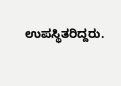ಉಪಸ್ಥಿತರಿದ್ದರು.